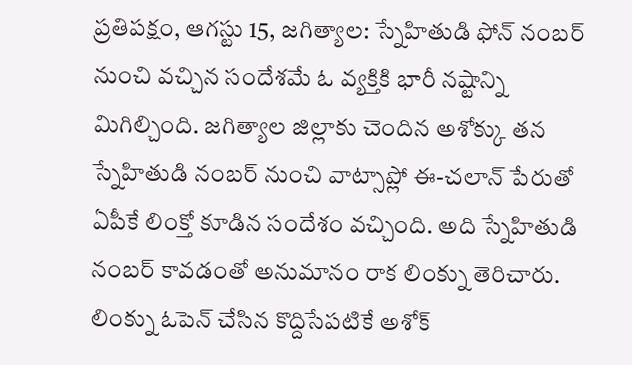ప్రతిపక్షం, ఆగస్టు 15, జగిత్యాల: స్నేహితుడి ఫోన్ నంబర్ నుంచి వచ్చిన సందేశమే ఓ వ్యక్తికి భారీ నష్టాన్ని మిగిల్చింది. జగిత్యాల జిల్లాకు చెందిన అశోక్కు తన స్నేహితుడి నంబర్ నుంచి వాట్సాప్లో ఈ-చలాన్ పేరుతో ఏపీకే లింక్తో కూడిన సందేశం వచ్చింది. అది స్నేహితుడి నంబర్ కావడంతో అనుమానం రాక లింక్ను తెరిచారు.
లింక్ను ఓపెన్ చేసిన కొద్దిసేపటికే అశోక్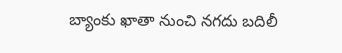బ్యాంకు ఖాతా నుంచి నగదు బదిలీ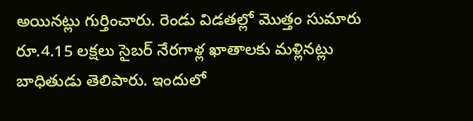అయినట్లు గుర్తించారు. రెండు విడతల్లో మొత్తం సుమారు రూ.4.15 లక్షలు సైబర్ నేరగాళ్ల ఖాతాలకు మళ్లినట్లు బాధితుడు తెలిపారు. ఇందులో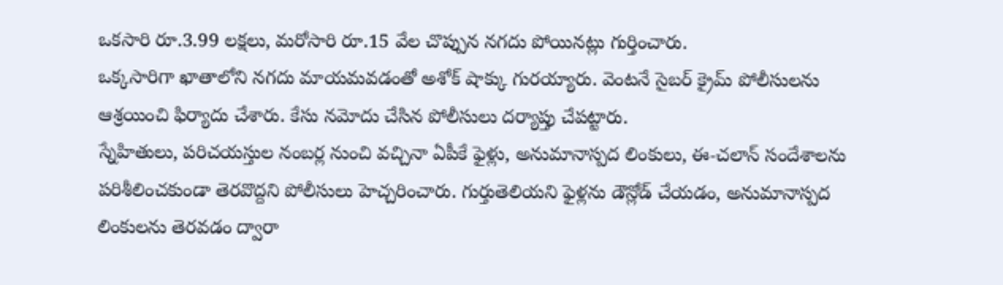ఒకసారి రూ.3.99 లక్షలు, మరోసారి రూ.15 వేల చొప్పున నగదు పోయినట్లు గుర్తించారు.
ఒక్కసారిగా ఖాతాలోని నగదు మాయమవడంతో అశోక్ షాక్కు గురయ్యారు. వెంటనే సైబర్ క్రైమ్ పోలీసులను ఆశ్రయించి ఫిర్యాదు చేశారు. కేసు నమోదు చేసిన పోలీసులు దర్యాప్తు చేపట్టారు.
స్నేహితులు, పరిచయస్తుల నంబర్ల నుంచి వచ్చినా ఏపీకే ఫైళ్లు, అనుమానాస్పద లింకులు, ఈ-చలాన్ సందేశాలను పరిశీలించకుండా తెరవొద్దని పోలీసులు హెచ్చరించారు. గుర్తుతెలియని ఫైళ్లను డౌన్లోడ్ చేయడం, అనుమానాస్పద లింకులను తెరవడం ద్వారా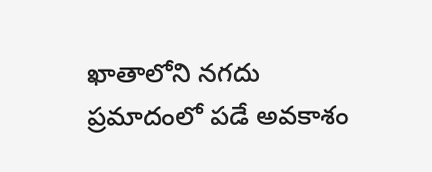ఖాతాలోని నగదు ప్రమాదంలో పడే అవకాశం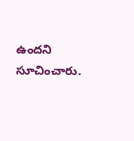ఉందని సూచించారు.